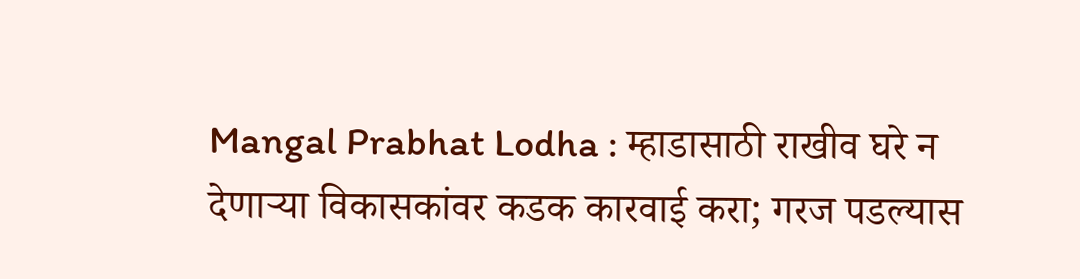Mangal Prabhat Lodha : म्हाडासाठी राखीव घरे न देणाऱ्या विकासकांवर कडक कारवाई करा; गरज पडल्यास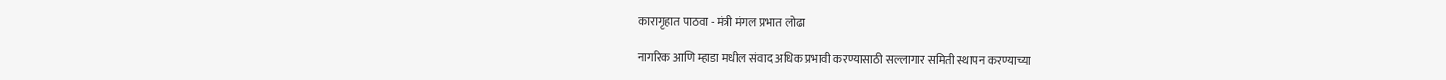कारागृहात पाठवा - मंत्री मंगल प्रभात लोढा

नागरिक आणि म्हाडा मधील संवाद अधिक प्रभावी करण्यासाठी सल्लागार समिती स्थापन करण्याच्या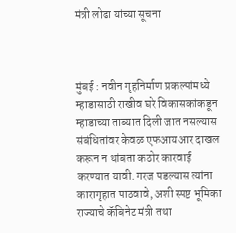मंत्री लोढा यांच्या सूचना



मुंबई : नवीन गृहनिर्माण प्रकल्पांमध्ये म्हाडासाठी राखीव घरे विकासकांकडून म्हाडाच्या ताब्यात दिली जात नसल्यास संबंधितांवर केवळ एफआयआर दाखल करून न थांबता कठोर कारवाई करण्यात यावी. गरज पडल्यास त्यांना कारागृहात पाठवावे, अशी स्पष्ट भूमिका राज्याचे कॅबिनेट मंत्री तथा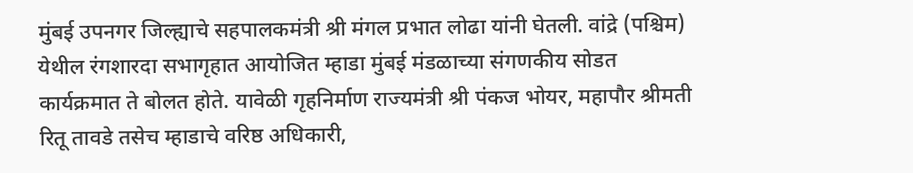मुंबई उपनगर जिल्ह्याचे सहपालकमंत्री श्री मंगल प्रभात लोढा यांनी घेतली. वांद्रे (पश्चिम) येथील रंगशारदा सभागृहात आयोजित म्हाडा मुंबई मंडळाच्या संगणकीय सोडत कार्यक्रमात ते बोलत होते. यावेळी गृहनिर्माण राज्यमंत्री श्री पंकज भोयर, महापौर श्रीमती रितू तावडे तसेच म्हाडाचे वरिष्ठ अधिकारी,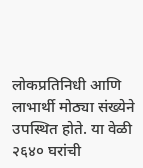लोकप्रतिनिधी आणि लाभार्थी मोठ्या संख्येने उपस्थित होते. या वेळी २६४० घरांची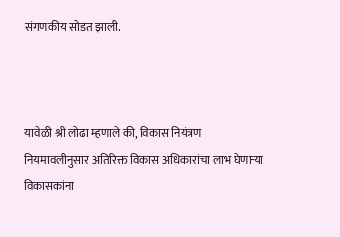संगणकीय सोडत झाली.



यावेळी श्री लोढा म्हणाले की, विकास नियंत्रण नियमावलीनुसार अतिरिक्त विकास अधिकारांचा लाभ घेणाऱ्या विकासकांना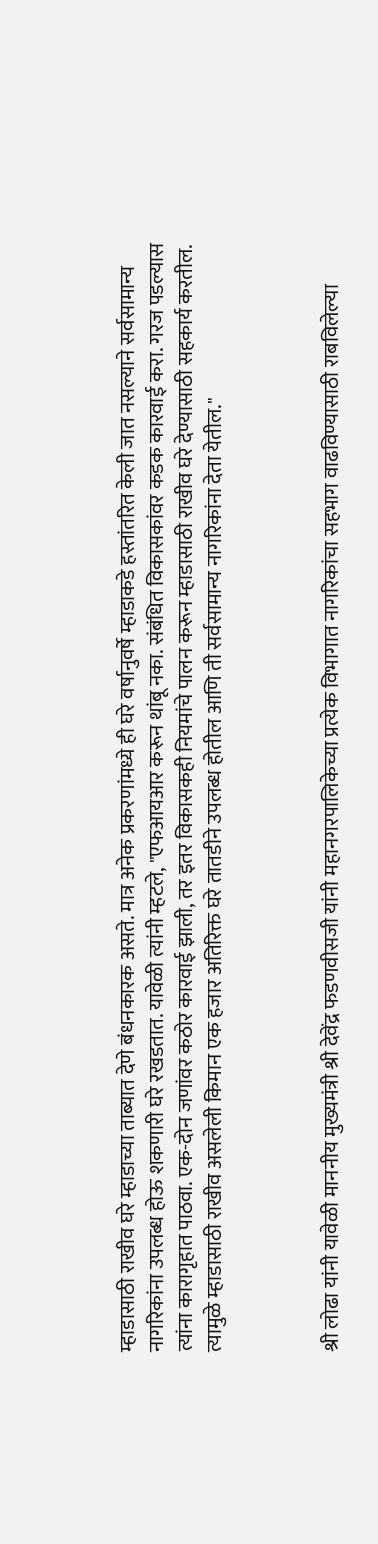म्हाडासाठी राखीव घरे म्हाडाच्या ताब्यात देणे बंधनकारक असते. मात्र अनेक प्रकरणांमध्ये ही घरे वर्षानुवर्षे म्हाडाकडे हस्तांतरित केली जात नसल्याने सर्वसामान्य नागरिकांना उपलब्ध होऊ शकणारी घरे रखडतात. यावेळी त्यांनी म्हटले, "एफआयआर करून थांबू नका. संबंधित विकासकांवर कडक कारवाई करा. गरज पडल्यास त्यांना कारागृहात पाठवा. एक-दोन जणांवर कठोर कारवाई झाली, तर इतर विकासकही नियमांचे पालन करून म्हाडासाठी राखीव घरे देण्यासाठी सहकार्य करतील. त्यामुळे म्हाडासाठी राखीव असलेली किमान एक हजार अतिरिक्त घरे तातडीने उपलब्ध होतील आणि ती सर्वसामान्य नागरिकांना देता येतील."



श्री लोढा यांनी यावेळी माननीय मुख्यमंत्री श्री देवेंद्र फडणवीसजी यांनी महानगरपालिकेच्या प्रत्येक विभागात नागरिकांचा सहभाग वाढविण्यासाठी राबविलेल्या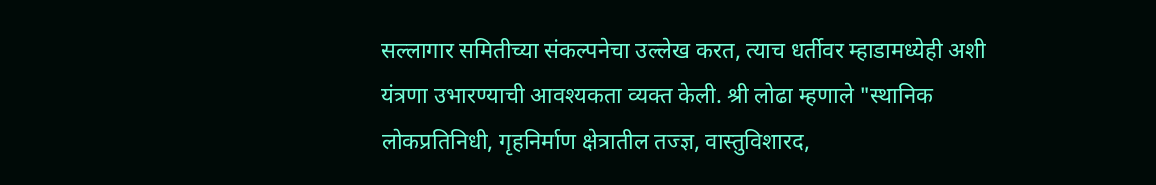सल्लागार समितीच्या संकल्पनेचा उल्लेख करत, त्याच धर्तीवर म्हाडामध्येही अशी यंत्रणा उभारण्याची आवश्यकता व्यक्त केली. श्री लोढा म्हणाले "स्थानिक लोकप्रतिनिधी, गृहनिर्माण क्षेत्रातील तज्ज्ञ, वास्तुविशारद,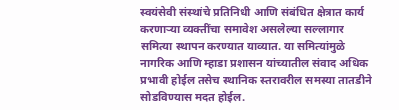स्वयंसेवी संस्थांचे प्रतिनिधी आणि संबंधित क्षेत्रात कार्य करणाऱ्या व्यक्तींचा समावेश असलेल्या सल्लागार समित्या स्थापन करण्यात याव्यात. या समित्यांमुळे नागरिक आणि म्हाडा प्रशासन यांच्यातील संवाद अधिक प्रभावी होईल तसेच स्थानिक स्तरावरील समस्या तातडीने सोडविण्यास मदत होईल.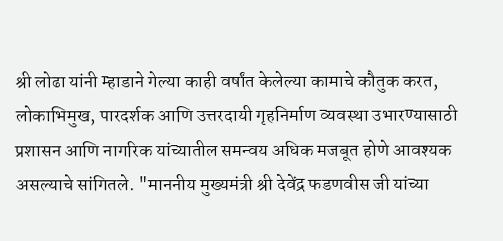श्री लोढा यांनी म्हाडाने गेल्या काही वर्षांत केलेल्या कामाचे कौतुक करत, लोकाभिमुख, पारदर्शक आणि उत्तरदायी गृहनिर्माण व्यवस्था उभारण्यासाठी प्रशासन आणि नागरिक यांच्यातील समन्वय अधिक मजबूत होणे आवश्यक असल्याचे सांगितले. "माननीय मुख्यमंत्री श्री देवेंद्र फडणवीस जी यांच्या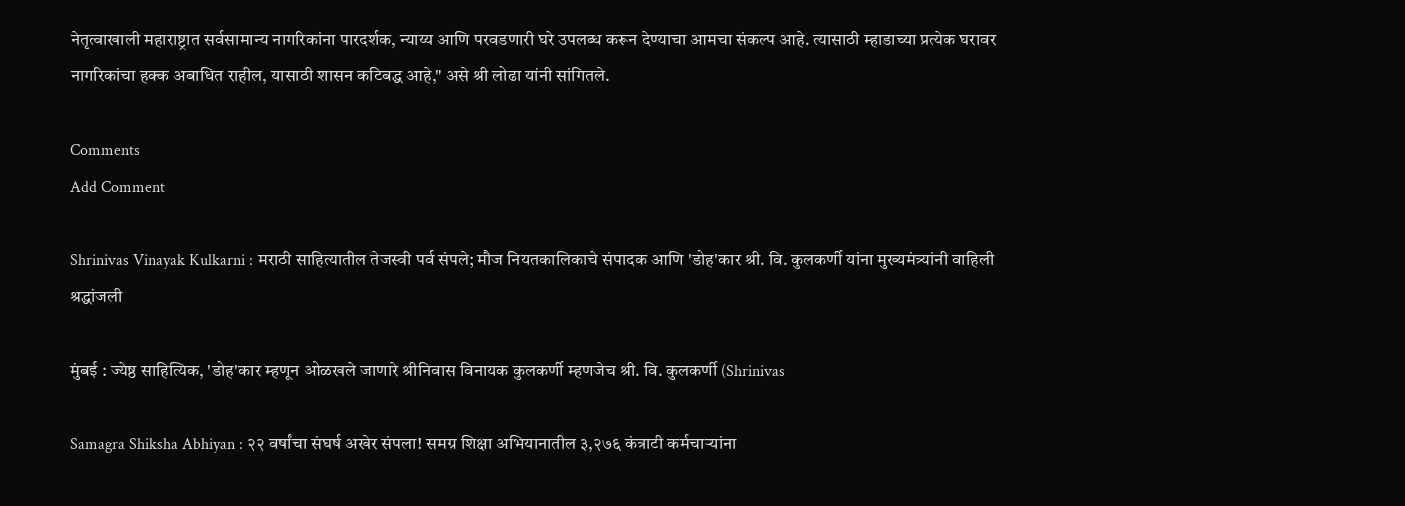नेतृत्वाखाली महाराष्ट्रात सर्वसामान्य नागरिकांना पारदर्शक, न्याय्य आणि परवडणारी घरे उपलब्ध करून देण्याचा आमचा संकल्प आहे. त्यासाठी म्हाडाच्या प्रत्येक घरावर नागरिकांचा हक्क अबाधित राहील, यासाठी शासन कटिबद्ध आहे," असे श्री लोढा यांनी सांगितले.

Comments
Add Comment

Shrinivas Vinayak Kulkarni : मराठी साहित्यातील तेजस्वी पर्व संपले; मौज नियतकालिकाचे संपादक आणि 'डोह'कार श्री. वि. कुलकर्णी यांना मुख्यमंत्र्यांनी वाहिली श्रद्धांजली

मुंबई : ज्येष्ठ साहित्यिक, 'डोह'कार म्हणून ओळखले जाणारे श्रीनिवास विनायक कुलकर्णी म्हणजेच श्री. वि. कुलकर्णी (Shrinivas

Samagra Shiksha Abhiyan : २२ वर्षांचा संघर्ष अखेर संपला! समग्र शिक्षा अभियानातील ३,२७६ कंत्राटी कर्मचाऱ्यांना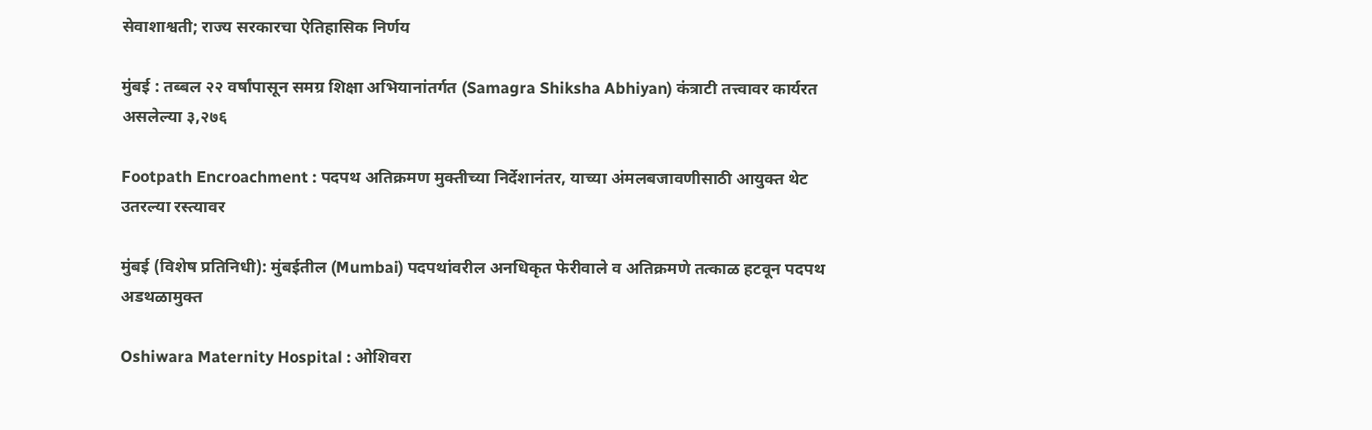सेवाशाश्वती; राज्य सरकारचा ऐतिहासिक निर्णय

मुंबई : तब्बल २२ वर्षांपासून समग्र शिक्षा अभियानांतर्गत (Samagra Shiksha Abhiyan) कंत्राटी तत्त्वावर कार्यरत असलेल्या ३,२७६

Footpath Encroachment : पदपथ अतिक्रमण मुक्तीच्या निर्देशानंतर, याच्या अंमलबजावणीसाठी आयुक्त थेट उतरल्या रस्त्यावर

मुंबई (विशेष प्रतिनिधी): मुंबईतील (Mumbai) पदपथांवरील अनधिकृत फेरीवाले व अतिक्रमणे तत्काळ हटवून पदपथ अडथळामुक्त

Oshiwara Maternity Hospital : ओशिवरा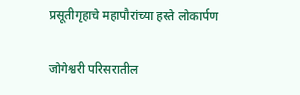प्रसूतीगृहाचे महापौरांच्या हस्ते लोकार्पण

जोगेश्वरी परिसरातील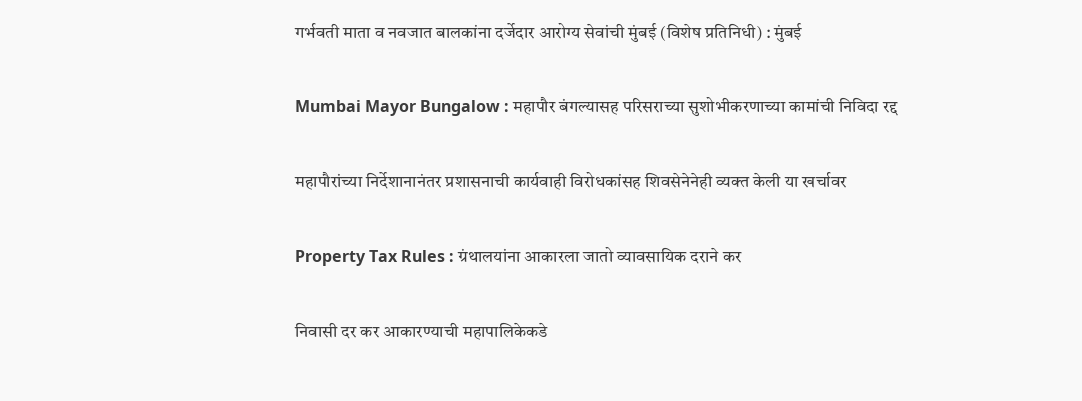गर्भवती माता व नवजात बालकांना दर्जेदार आरोग्य सेवांची मुंबई (विशेष प्रतिनिधी) : मुंबई

Mumbai Mayor Bungalow : महापौर बंगल्यासह परिसराच्या सुशोभीकरणाच्या कामांची निविदा रद्द

महापौरांच्या निर्देशानानंतर प्रशासनाची कार्यवाही विरोधकांसह शिवसेनेनेही व्यक्त केली या खर्चावर

Property Tax Rules : ग्रंथालयांना आकारला जातो व्यावसायिक दराने कर

निवासी दर कर आकारण्याची महापालिकेकडे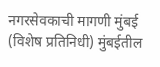नगरसेवकाची मागणी मुंबई (विशेष प्रतिनिधी) मुंबईतील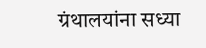ग्रंथालयांना सध्या